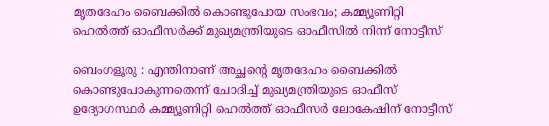മൃതദേഹം ബൈക്കിൽ കൊണ്ടുപോയ സംഭവം; കമ്മ്യൂണിറ്റി ഹെൽത്ത് ഓഫീസർക്ക് മുഖ്യമന്ത്രിയുടെ ഓഫീസിൽ നിന്ന് നോട്ടീസ്

ബെംഗളൂരു : എന്തിനാണ് അച്ഛൻ്റെ മൃതദേഹം ബൈക്കിൽ കൊണ്ടുപോകുന്നതെന്ന് ചോദിച്ച് മുഖ്യമന്ത്രിയുടെ ഓഫീസ് ഉദ്യോഗസ്ഥർ കമ്മ്യൂണിറ്റി ഹെൽത്ത് ഓഫീസർ ലോകേഷിന് നോട്ടീസ്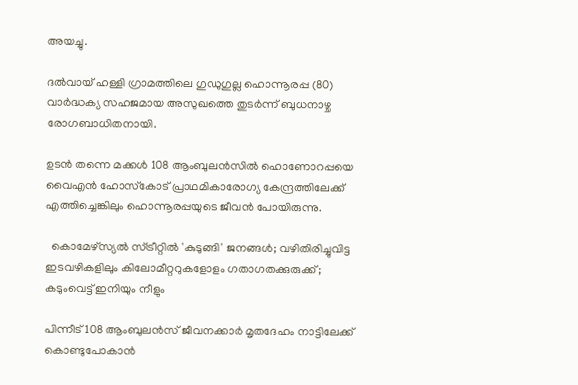അയച്ചു.

ദൽവായ് ഹള്ളി ഗ്രാമത്തിലെ ഗുഡുഗുല്ല ഹൊന്നൂരപ്പ (80) വാർദ്ധക്യ സഹജമായ അസുഖത്തെ തുടർന്ന് ബുധനാഴ്ച രോഗബാധിതനായി.

ഉടൻ തന്നെ മക്കൾ 108 ആംബുലൻസിൽ ഹൊണോറപ്പയെ വൈഎൻ ഹോസ്‌കോട് പ്രാഥമികാരോഗ്യ കേന്ദ്രത്തിലേക്ക് എത്തിച്ചെങ്കിലും ഹൊന്നൂരപ്പയുടെ ജീവൻ പോയിരുന്നു.

  കൊമേഴ്‌സ്യൽ സ്ട്രീറ്റിൽ 'കുടുങ്ങി' ജനങ്ങൾ; വഴിതിരിച്ചുവിട്ട ഇടവഴികളിലും കിലോമീറ്ററുകളോളം ഗതാഗതക്കുരുക്ക്; കടുംവെട്ട് ഇനിയും നീളും

പിന്നീട് 108 ആംബുലൻസ് ജീവനക്കാർ മൃതദേഹം നാട്ടിലേക്ക് കൊണ്ടുപോകാൻ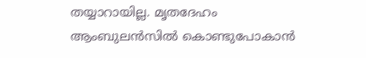തയ്യാറായില്ല. മൃതദേഹം ആംബുലൻസിൽ കൊണ്ടുപോകാൻ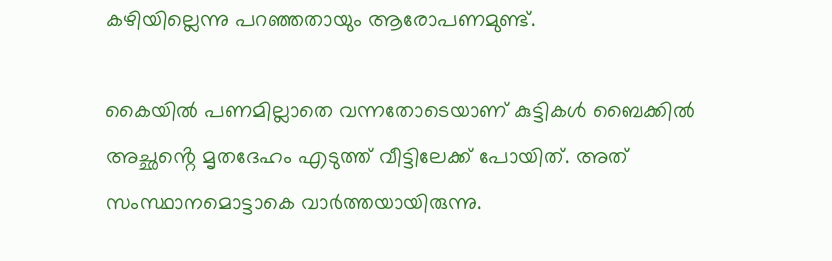കഴിയില്ലെന്നു പറഞ്ഞതായും ആരോപണമുണ്ട്.

കൈയിൽ പണമില്ലാതെ വന്നതോടെയാണ് കുട്ടികൾ ബൈക്കിൽ അച്ഛൻ്റെ മൃതദേഹം എടുത്ത് വീട്ടിലേക്ക് പോയിത്. അത് സംസ്ഥാനമൊട്ടാകെ വാർത്തയായിരുന്നു.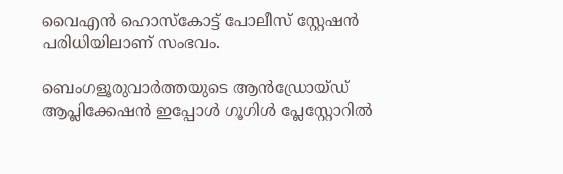വൈഎൻ ഹൊസ്‌കോട്ട് പോലീസ് സ്റ്റേഷൻ പരിധിയിലാണ് സംഭവം.

ബെംഗളൂരുവാർത്തയുടെ ആൻഡ്രോയ്ഡ് ആപ്ലിക്കേഷൻ ഇപ്പോൾ ഗൂഗിൾ പ്ലേസ്റ്റോറിൽ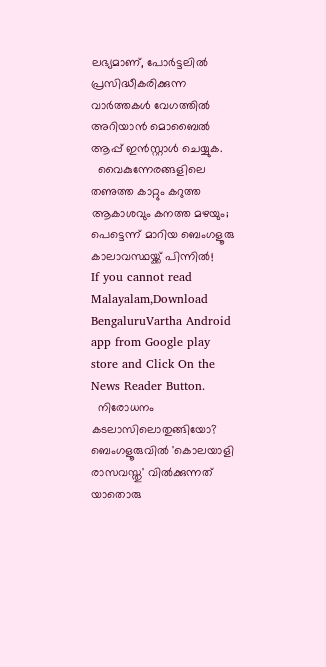ലഭ്യമാണ്, പോർട്ടലിൽ പ്രസിദ്ധീകരിക്കുന്ന വാർത്തകൾ വേഗത്തിൽ അറിയാൻ മൊബൈൽ ആപ്പ് ഇൻസ്റ്റാൾ ചെയ്യുക.
  വൈകുന്നേരങ്ങളിലെ തണുത്ത കാറ്റും കറുത്ത ആകാശവും കനത്ത മഴയും; പെട്ടെന്ന് മാറിയ ബെംഗളൂരു കാലാവസ്ഥയ്ക്ക് പിന്നിൽ!
If you cannot read Malayalam,Download BengaluruVartha Android app from Google play store and Click On the News Reader Button.
  നിരോധനം കടലാസിലൊതുങ്ങിയോ? ബെംഗളൂരുവിൽ 'കൊലയാളി രാസവസ്തു' വിൽക്കുന്നത് യാതൊരു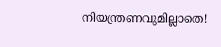നിയന്ത്രണവുമില്ലാതെ!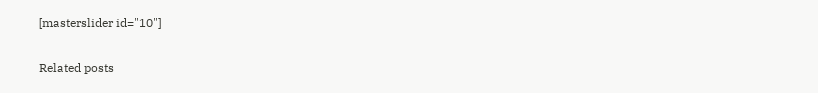[masterslider id="10"]

Related posts